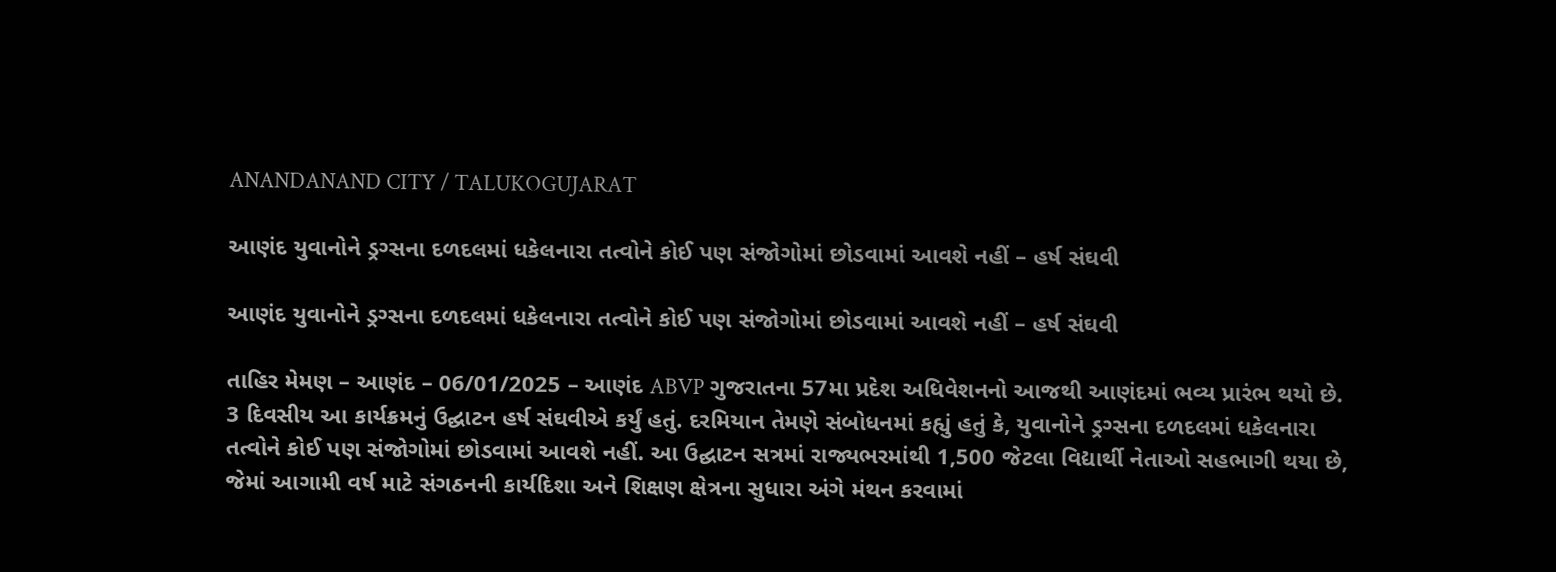ANANDANAND CITY / TALUKOGUJARAT

આણંદ યુવાનોને ડ્રગ્સના દળદલમાં ધકેલનારા તત્વોને કોઈ પણ સંજોગોમાં છોડવામાં આવશે નહીં – હર્ષ સંઘવી

આણંદ યુવાનોને ડ્રગ્સના દળદલમાં ધકેલનારા તત્વોને કોઈ પણ સંજોગોમાં છોડવામાં આવશે નહીં – હર્ષ સંઘવી

તાહિર મેમણ – આણંદ – 06/01/2025 – આણંદ ABVP ગુજરાતના 57મા પ્રદેશ અધિવેશનનો આજથી આણંદમાં ભવ્ય પ્રારંભ થયો છે. 3 દિવસીય આ કાર્યક્રમનું ઉદ્ઘાટન હર્ષ સંઘવીએ કર્યું હતું. દરમિયાન તેમણે સંબોધનમાં કહ્યું હતું કે, યુવાનોને ડ્રગ્સના દળદલમાં ધકેલનારા તત્વોને કોઈ પણ સંજોગોમાં છોડવામાં આવશે નહીં. આ ઉદ્ઘાટન સત્રમાં રાજ્યભરમાંથી 1,500 જેટલા વિદ્યાર્થી નેતાઓ સહભાગી થયા છે, જેમાં આગામી વર્ષ માટે સંગઠનની કાર્યદિશા અને શિક્ષણ ક્ષેત્રના સુધારા અંગે મંથન કરવામાં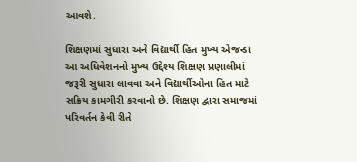આવશે.

શિક્ષણમાં સુધારા અને વિદ્યાર્થી હિત મુખ્ય એજન્ડા આ અધિવેશનનો મુખ્ય ઉદ્દેશ્ય શિક્ષણ પ્રણાલીમાં જરૂરી સુધારા લાવવા અને વિદ્યાર્થીઓના હિત માટે સક્રિય કામગીરી કરવાનો છે. શિક્ષણ દ્વારા સમાજમાં પરિવર્તન કેવી રીતે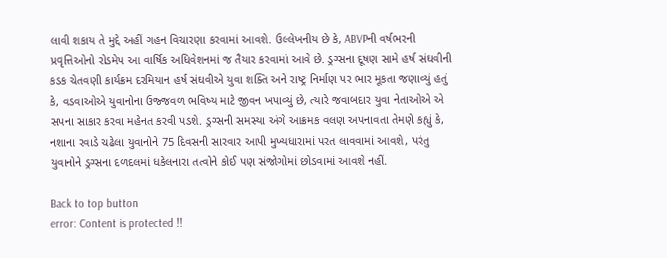લાવી શકાય તે મુદ્દે અહીં ગહન વિચારણા કરવામાં આવશે. ઉલ્લેખનીય છે કે, ABVPની વર્ષભરની પ્રવૃત્તિઓનો રોડમેપ આ વાર્ષિક અધિવેશનમાં જ તૈયાર કરવામાં આવે છે. ડ્રગ્સના દૂષણ સામે હર્ષ સંઘવીની કડક ચેતવણી કાર્યક્રમ દરમિયાન હર્ષ સંઘવીએ યુવા શક્તિ અને રાષ્ટ્ર નિર્માણ પર ભાર મૂકતા જણાવ્યું હતું કે, વડવાઓએ યુવાનોના ઉજ્જવળ ભવિષ્ય માટે જીવન ખપાવ્યું છે, ત્યારે જવાબદાર યુવા નેતાઓએ એ સપના સાકાર કરવા મહેનત કરવી પડશે. ડ્રગ્સની સમસ્યા અંગે આક્રમક વલણ અપનાવતા તેમણે કહ્યું કે, નશાના રવાડે ચઢેલા યુવાનોને 75 દિવસની સારવાર આપી મુખ્યધારામાં પરત લાવવામાં આવશે, પરંતુ યુવાનોને ડ્રગ્સના દળદલમાં ધકેલનારા તત્વોને કોઈ પણ સંજોગોમાં છોડવામાં આવશે નહીં.

Back to top button
error: Content is protected !!